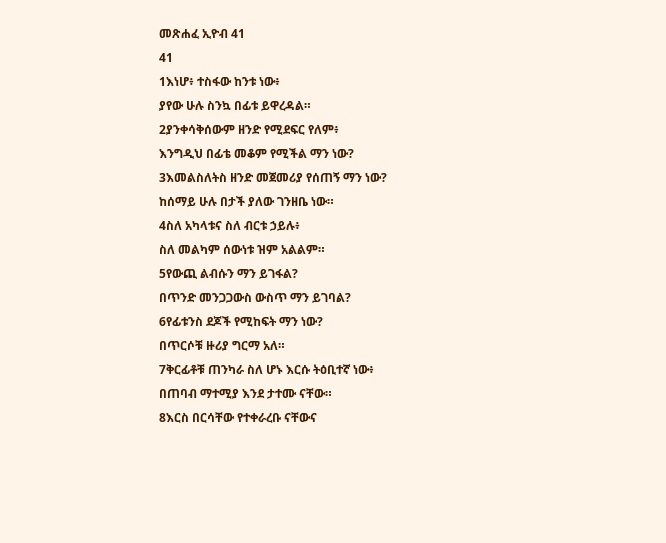መጽሐፈ ኢዮብ 41
41
1እነሆ፥ ተስፋው ከንቱ ነው፥
ያየው ሁሉ ስንኳ በፊቱ ይዋረዳል።
2ያንቀሳቅሰውም ዘንድ የሚደፍር የለም፥
እንግዲህ በፊቴ መቆም የሚችል ማን ነው?
3እመልስለትስ ዘንድ መጀመሪያ የሰጠኝ ማን ነው?
ከሰማይ ሁሉ በታች ያለው ገንዘቤ ነው።
4ስለ አካላቱና ስለ ብርቱ ኃይሉ፥
ስለ መልካም ሰውነቱ ዝም አልልም።
5የውጪ ልብሱን ማን ይገፋል?
በጥንድ መንጋጋውስ ውስጥ ማን ይገባል?
6የፊቱንስ ደጆች የሚከፍት ማን ነው?
በጥርሶቹ ዙሪያ ግርማ አለ።
7ቅርፊቶቹ ጠንካራ ስለ ሆኑ እርሱ ትዕቢተኛ ነው፥
በጠባብ ማተሚያ እንደ ታተሙ ናቸው።
8እርስ በርሳቸው የተቀራረቡ ናቸውና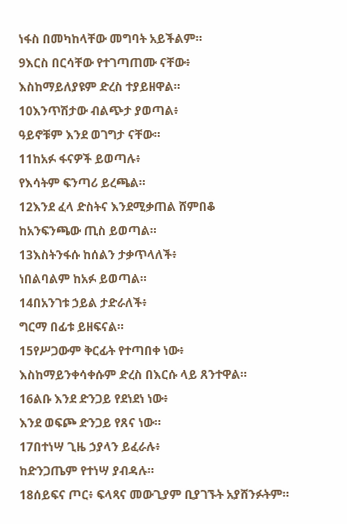ነፋስ በመካከላቸው መግባት አይችልም።
9እርስ በርሳቸው የተገጣጠሙ ናቸው፥
እስከማይለያዩም ድረስ ተያይዘዋል።
10እንጥሽታው ብልጭታ ያወጣል፥
ዓይኖቹም እንደ ወገግታ ናቸው።
11ከአፉ ፋናዎች ይወጣሉ፥
የእሳትም ፍንጣሪ ይረጫል።
12እንደ ፈላ ድስትና እንደሚቃጠል ሸምበቆ
ከአንፍንጫው ጢስ ይወጣል።
13እስትንፋሱ ከሰልን ታቃጥላለች፥
ነበልባልም ከአፉ ይወጣል።
14በአንገቱ ኃይል ታድራለች፥
ግርማ በፊቱ ይዘፍናል።
15የሥጋውም ቅርፊት የተጣበቀ ነው፥
እስከማይንቀሳቀሱም ድረስ በእርሱ ላይ ጸንተዋል።
16ልቡ እንደ ድንጋይ የደነደነ ነው፥
እንደ ወፍጮ ድንጋይ የጸና ነው።
17በተነሣ ጊዜ ኃያላን ይፈራሉ፥
ከድንጋጤም የተነሣ ያብዳሉ።
18ሰይፍና ጦር፥ ፍላጻና መውጊያም ቢያገኙት አያሸንፉትም።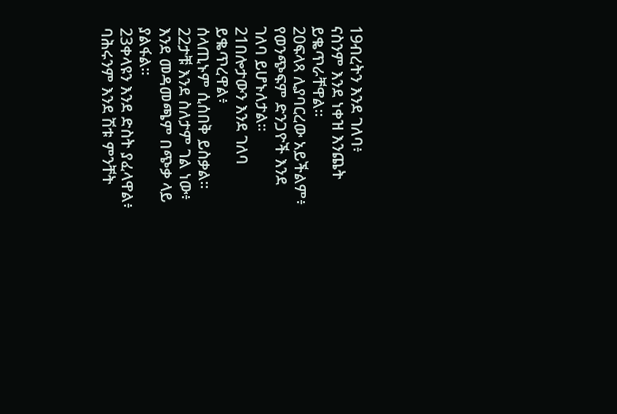19ብረትን እንደ ገለባ፥
ናስንም እንደ ነቀዝ እንጨት ይቈጥራቸዋል።
20ፍላጻ ሊያባርረው አይችልም፥
የወንጭፍም ድንጋዮች እንደ ገለባ ይሆኑለታል።
21በሎታውን እንደ ገለባ ይቈጥረዋል፥
ሰላጢኑም ሲሰበቅ ይስቃል።
22ታቹ እንደ ስለታም ገል ነው፥
እንደ መዳመጫም በጭቃ ላይ ያልፋል።
23ቀላዩን እንደ ድስት ያፈላዋል፥
ባሕሩንም እንደ ሽቱ ምንቸት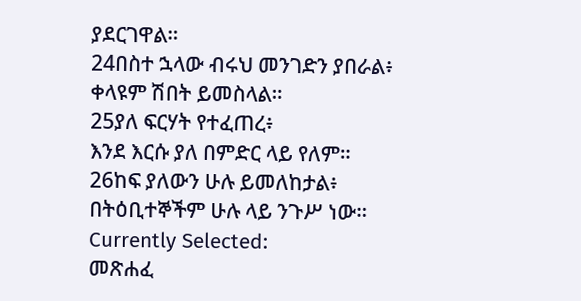ያደርገዋል።
24በስተ ኋላው ብሩህ መንገድን ያበራል፥
ቀላዩም ሽበት ይመስላል።
25ያለ ፍርሃት የተፈጠረ፥
እንደ እርሱ ያለ በምድር ላይ የለም።
26ከፍ ያለውን ሁሉ ይመለከታል፥
በትዕቢተኞችም ሁሉ ላይ ንጉሥ ነው።
Currently Selected:
መጽሐፈ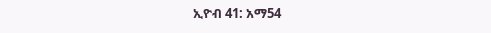ኢዮብ 41: አማ54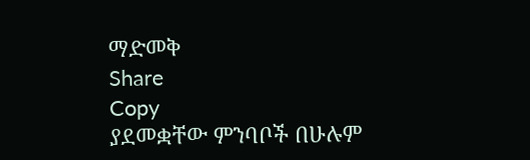ማድመቅ
Share
Copy
ያደመቋቸው ምንባቦች በሁሉም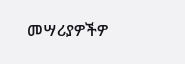መሣሪያዎችዎ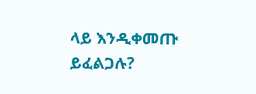ላይ እንዲቀመጡ ይፈልጋሉ?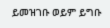ይመዝገቡ ወይም ይግቡ